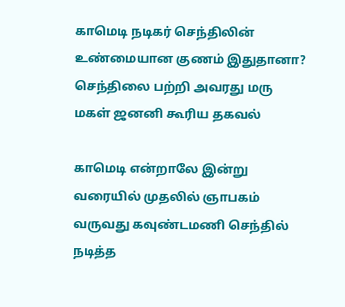காமெடி நடிகர் செந்திலின் உண்மையான குணம் இதுதானா? செந்திலை பற்றி அவரது மரு மகள் ஜனனி கூரிய தகவல்

காமெடி என்றாலே இன்று வரையில் முதலில் ஞாபகம் வருவது கவுண்டமணி செந்தில் நடித்த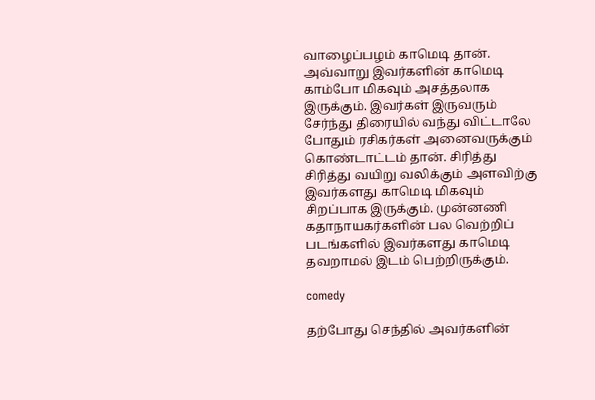வாழைப்பழம் காமெடி தான். அவ்வாறு இவர்களின் காமெடி காம்போ மிகவும் அசத்தலாக இருக்கும். இவர்கள் இருவரும் சேர்ந்து திரையில் வந்து விட்டாலே போதும் ரசிகர்கள் அனைவருக்கும் கொண்டாட்டம் தான். சிரித்து சிரித்து வயிறு வலிக்கும் அளவிற்கு இவர்களது காமெடி மிகவும் சிறப்பாக இருக்கும். முன்னணி கதாநாயகர்களின் பல வெற்றிப் படங்களில் இவர்களது காமெடி தவறாமல் இடம் பெற்றிருக்கும்.

comedy

தற்போது செந்தில் அவர்களின்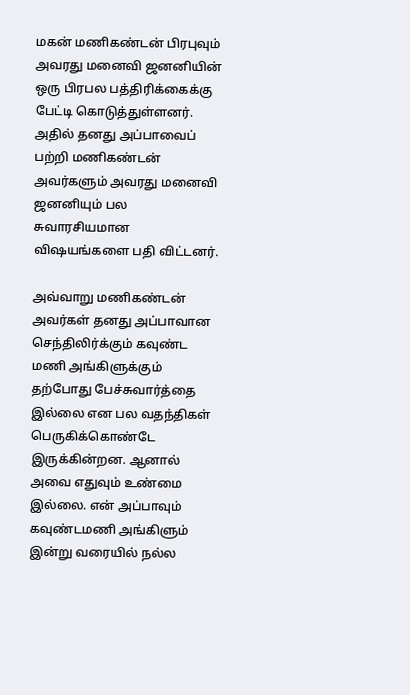மகன் மணிகண்டன் பிரபுவும் அவரது மனைவி ஜனனியின் ஒரு பிரபல பத்திரிக்கைக்கு பேட்டி கொடுத்துள்ளனர். அதில் தனது அப்பாவைப் பற்றி மணிகண்டன் அவர்களும் அவரது மனைவி ஜனனியும் பல சுவாரசியமான விஷயங்களை பதி விட்டனர்.

அவ்வாறு மணிகண்டன் அவர்கள் தனது அப்பாவான செந்திலிர்க்கும் கவுண்ட மணி அங்கிளுக்கும் தற்போது பேச்சுவார்த்தை இல்லை என பல வதந்திகள் பெருகிக்கொண்டே இருக்கின்றன. ஆனால் அவை எதுவும் உண்மை இல்லை. என் அப்பாவும் கவுண்டமணி அங்கிளும் இன்று வரையில் நல்ல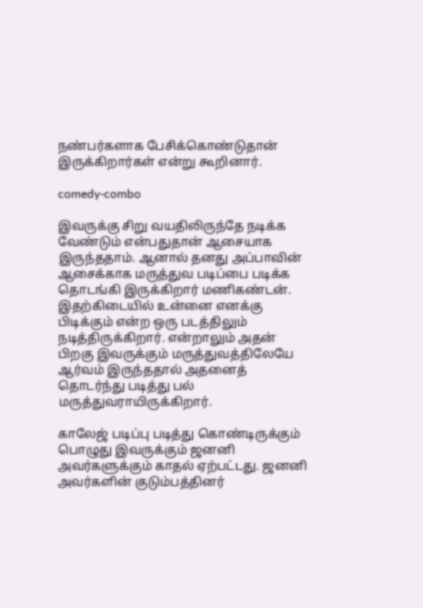நண்பர்களாக பேசிக்கொண்டுதான் இருக்கிறார்கள் என்று கூறினார்.

comedy-combo

இவருக்கு சிறு வயதிலிருந்தே நடிக்க வேண்டும் என்பதுதான் ஆசையாக இருந்ததாம். ஆனால் தனது அப்பாவின் ஆசைக்காக மருத்துவ படிப்பை படிக்க தொடங்கி இருக்கிறார் மணிகண்டன். இதற்கிடையில் உன்னை எனக்கு பிடிக்கும் என்ற ஒரு படத்திலும் நடித்திருக்கிறார். என்றாலும் அதன் பிறகு இவருக்கும் மருத்துவத்திலேயே ஆர்வம் இருந்ததால் அதனைத் தொடர்ந்து படித்து பல் மருத்துவராயிருக்கிறார்.

காலேஜ் படிப்பு படித்து கொண்டிருக்கும் பொழுது இவருக்கும் ஜனனி அவர்களுக்கும் காதல் ஏற்பட்டது. ஜனனி அவர்களின் குடும்பத்தினர்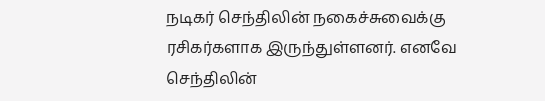நடிகர் செந்திலின் நகைச்சுவைக்கு ரசிகர்களாக இருந்துள்ளனர். எனவே செந்திலின்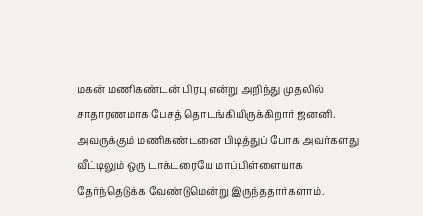மகன் மணிகண்டன் பிரபு என்று அறிந்து முதலில் சாதாரணமாக பேசத் தொடங்கியிருக்கிறார் ஜனனி. அவருக்கும் மணிகண்டனை பிடித்துப் போக அவர்களது வீட்டிலும் ஒரு டாக்டரையே மாப்பிள்ளையாக தேர்ந்தெடுக்க வேண்டுமென்று இருந்ததார்களாம்.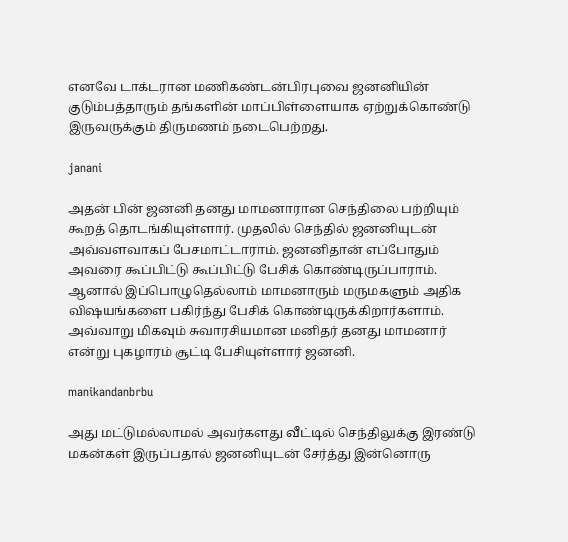எனவே டாக்டரான மணிகண்டன்பிரபுவை ஜனனியின் குடும்பத்தாரும் தங்களின் மாப்பிள்ளையாக ஏற்றுக்கொண்டு இருவருக்கும் திருமணம் நடைபெற்றது.

janani

அதன் பின் ஜனனி தனது மாமனாரான செந்திலை பற்றியும் கூறத் தொடங்கியுள்ளார். முதலில் செந்தில் ஜனனியுடன் அவ்வளவாகப் பேசமாட்டாராம். ஜனனிதான் எப்போதும் அவரை கூப்பிட்டு கூப்பிட்டு பேசிக் கொண்டிருப்பாராம். ஆனால் இப்பொழுதெல்லாம் மாமனாரும் மருமகளும் அதிக விஷயங்களை பகிர்ந்து பேசிக் கொண்டிருக்கிறார்களாம். அவ்வாறு மிகவும் சுவாரசியமான மனிதர் தனது மாமனார் என்று புகழாரம் சூட்டி பேசியுள்ளார் ஜனனி.

manikandanbrbu

அது மட்டுமல்லாமல் அவர்களது வீட்டில் செந்திலுக்கு இரண்டு மகன்கள் இருப்பதால் ஜனனியுடன் சேர்த்து இன்னொரு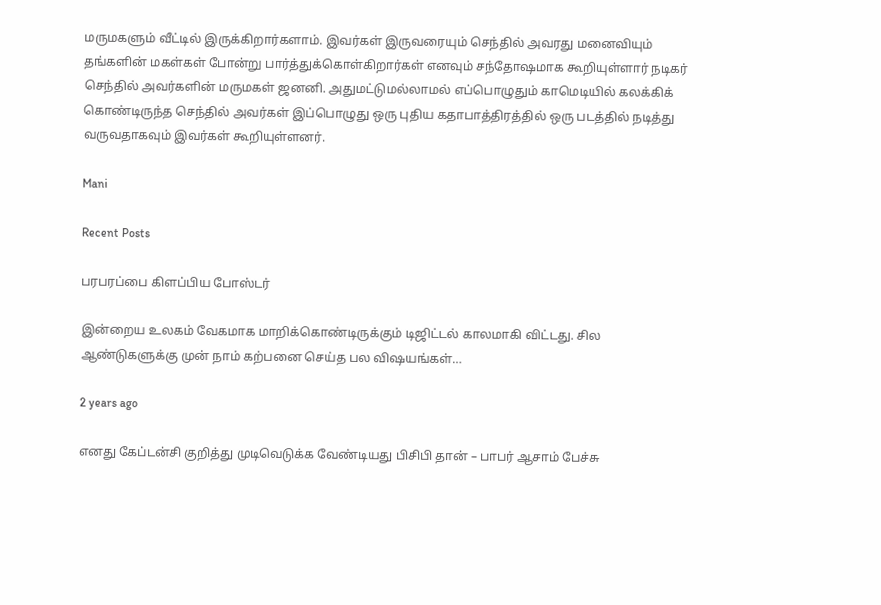மருமகளும் வீட்டில் இருக்கிறார்களாம். இவர்கள் இருவரையும் செந்தில் அவரது மனைவியும் தங்களின் மகள்கள் போன்று பார்த்துக்கொள்கிறார்கள் எனவும் சந்தோஷமாக கூறியுள்ளார் நடிகர் செந்தில் அவர்களின் மருமகள் ஜனனி. அதுமட்டுமல்லாமல் எப்பொழுதும் காமெடியில் கலக்கிக் கொண்டிருந்த செந்தில் அவர்கள் இப்பொழுது ஒரு புதிய கதாபாத்திரத்தில் ஒரு படத்தில் நடித்து வருவதாகவும் இவர்கள் கூறியுள்ளனர்.

Mani

Recent Posts

பரபரப்பை கிளப்பிய போஸ்டர்

இன்றைய உலகம் வேகமாக மாறிக்கொண்டிருக்கும் டிஜிட்டல் காலமாகி விட்டது. சில ஆண்டுகளுக்கு முன் நாம் கற்பனை செய்த பல விஷயங்கள்…

2 years ago

எனது கேப்டன்சி குறித்து முடிவெடுக்க வேண்டியது பிசிபி தான் – பாபர் ஆசாம் பேச்சு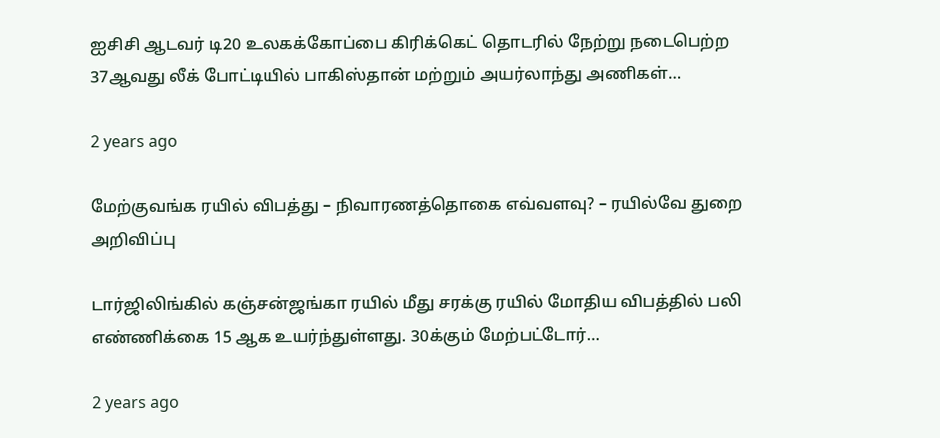ஐசிசி ஆடவர் டி20 உலகக்கோப்பை கிரிக்கெட் தொடரில் நேற்று நடைபெற்ற 37ஆவது லீக் போட்டியில் பாகிஸ்தான் மற்றும் அயர்லாந்து அணிகள்…

2 years ago

மேற்குவங்க ரயில் விபத்து – நிவாரணத்தொகை எவ்வளவு? – ரயில்வே துறை அறிவிப்பு

டார்ஜிலிங்கில் கஞ்சன்ஜங்கா ரயில் மீது சரக்கு ரயில் மோதிய விபத்தில் பலி எண்ணிக்கை 15 ஆக உயர்ந்துள்ளது. 30க்கும் மேற்பட்டோர்…

2 years ago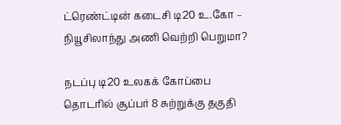ட்ரெண்ட்டின் கடைசி டி20 உ.கோ – நியூசிலாந்து அணி வெற்றி பெறுமா?

நடப்பு டி20 உலகக் கோப்பை தொடரில் சூப்பர் 8 சுற்றுக்கு தகுதி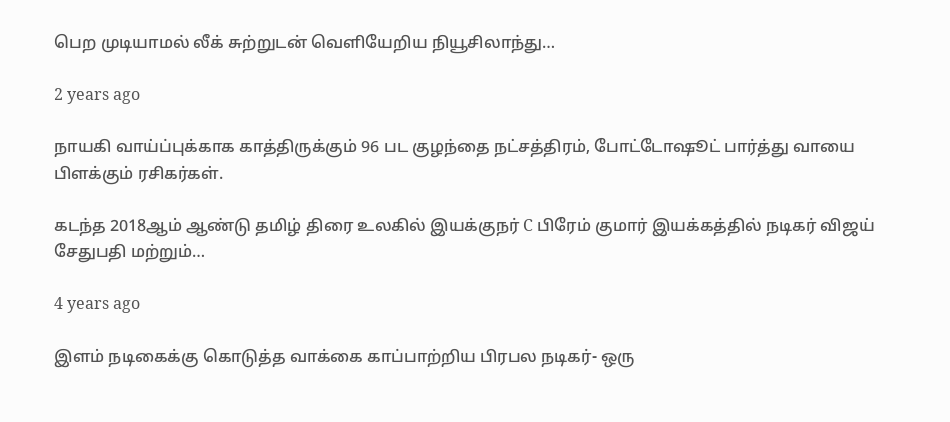பெற முடியாமல் லீக் சுற்றுடன் வெளியேறிய நியூசிலாந்து…

2 years ago

நாயகி வாய்ப்புக்காக காத்திருக்கும் 96 பட குழந்தை நட்சத்திரம், போட்டோஷூட் பார்த்து வாயை பிளக்கும் ரசிகர்கள்.

கடந்த 2018ஆம் ஆண்டு தமிழ் திரை உலகில் இயக்குநர் C பிரேம் குமார் இயக்கத்தில் நடிகர் விஜய் சேதுபதி மற்றும்…

4 years ago

இளம் நடிகைக்கு கொடுத்த வாக்கை காப்பாற்றிய பிரபல நடிகர்- ஒரு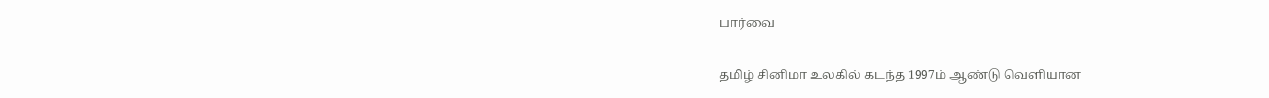பார்வை

தமிழ் சினிமா உலகில் கடந்த 1997ம் ஆண்டு வெளியான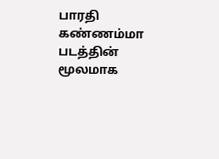பாரதி கண்ணம்மா படத்தின் மூலமாக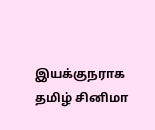இயக்குநராக தமிழ் சினிமா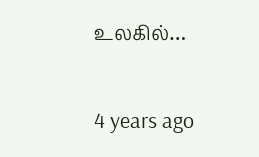உலகில்…

4 years ago